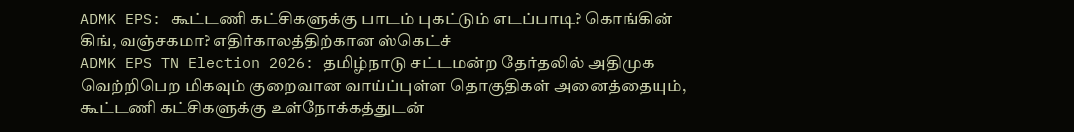ADMK EPS: கூட்டணி கட்சிகளுக்கு பாடம் புகட்டும் எடப்பாடி? கொங்கின் கிங், வஞ்சகமா? எதிர்காலத்திற்கான ஸ்கெட்ச்
ADMK EPS TN Election 2026: தமிழ்நாடு சட்டமன்ற தேர்தலில் அதிமுக வெற்றிபெற மிகவும் குறைவான வாய்ப்புள்ள தொகுதிகள் அனைத்தையும், கூட்டணி கட்சிகளுக்கு உள்நோக்கத்துடன்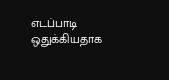எடப்பாடி ஒதுக்கியதாக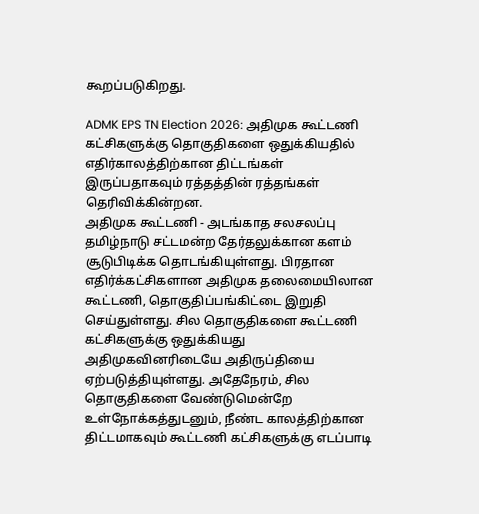கூறப்படுகிறது.

ADMK EPS TN Election 2026: அதிமுக கூட்டணி கட்சிகளுக்கு தொகுதிகளை ஒதுக்கியதில் எதிர்காலத்திற்கான திட்டங்கள் இருப்பதாகவும் ரத்தத்தின் ரத்தங்கள் தெரிவிக்கின்றன.
அதிமுக கூட்டணி - அடங்காத சலசலப்பு
தமிழ்நாடு சட்டமன்ற தேர்தலுக்கான களம் சூடுபிடிக்க தொடங்கியுள்ளது. பிரதான எதிர்க்கட்சிகளான அதிமுக தலைமையிலான கூட்டணி, தொகுதிப்பங்கிட்டை இறுதி செய்துள்ளது. சில தொகுதிகளை கூட்டணி கட்சிகளுக்கு ஒதுக்கியது அதிமுகவினரிடையே அதிருப்தியை ஏற்படுத்தியுள்ளது. அதேநேரம், சில தொகுதிகளை வேண்டுமென்றே உள்நோக்கத்துடனும், நீண்ட காலத்திற்கான திட்டமாகவும் கூட்டணி கட்சிகளுக்கு எடப்பாடி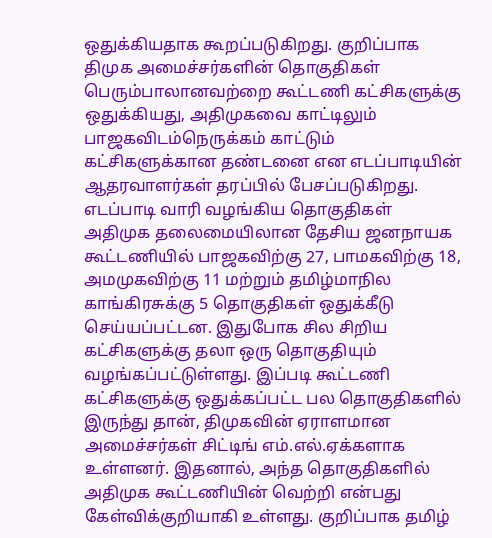ஒதுக்கியதாக கூறப்படுகிறது. குறிப்பாக திமுக அமைச்சர்களின் தொகுதிகள் பெரும்பாலானவற்றை கூட்டணி கட்சிகளுக்கு ஒதுக்கியது, அதிமுகவை காட்டிலும் பாஜகவிடம்நெருக்கம் காட்டும் கட்சிகளுக்கான தண்டனை என எடப்பாடியின் ஆதரவாளர்கள் தரப்பில் பேசப்படுகிறது.
எடப்பாடி வாரி வழங்கிய தொகுதிகள்
அதிமுக தலைமையிலான தேசிய ஜனநாயக கூட்டணியில் பாஜகவிற்கு 27, பாமகவிற்கு 18, அமமுகவிற்கு 11 மற்றும் தமிழ்மாநில காங்கிரசுக்கு 5 தொகுதிகள் ஒதுக்கீடு செய்யப்பட்டன. இதுபோக சில சிறிய கட்சிகளுக்கு தலா ஒரு தொகுதியும் வழங்கப்பட்டுள்ளது. இப்படி கூட்டணி கட்சிகளுக்கு ஒதுக்கப்பட்ட பல தொகுதிகளில் இருந்து தான், திமுகவின் ஏராளமான அமைச்சர்கள் சிட்டிங் எம்.எல்.ஏக்களாக உள்ளனர். இதனால், அந்த தொகுதிகளில் அதிமுக கூட்டணியின் வெற்றி என்பது கேள்விக்குறியாகி உள்ளது. குறிப்பாக தமிழ்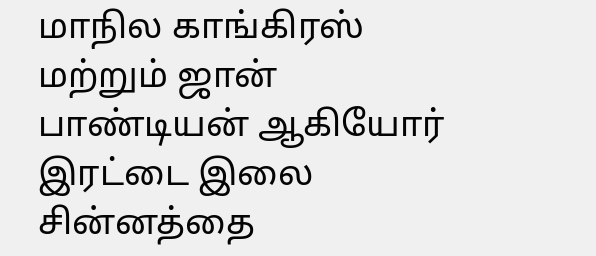மாநில காங்கிரஸ் மற்றும் ஜான் பாண்டியன் ஆகியோர் இரட்டை இலை சின்னத்தை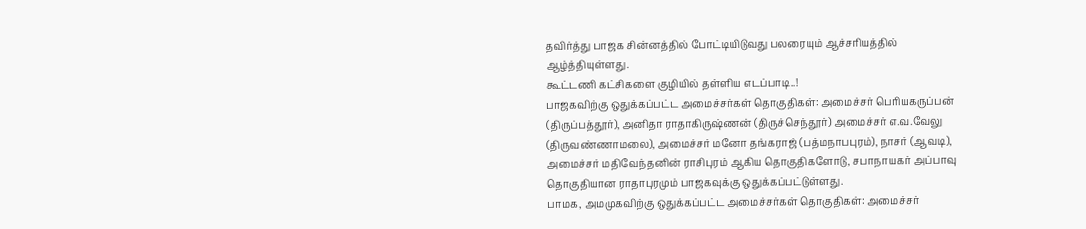தவிர்த்து பாஜக சின்னத்தில் போட்டியிடுவது பலரையும் ஆச்சரியத்தில் ஆழ்த்தியுள்ளது.
கூட்டணி கட்சிகளை குழியில் தள்ளிய எடப்பாடி..!
பாஜகவிற்கு ஒதுக்கப்பட்ட அமைச்சர்கள் தொகுதிகள்: அமைச்சர் பெரியகருப்பன் (திருப்பத்தூர்), அனிதா ராதாகிருஷ்ணன் (திருச்செந்தூர்) அமைச்சர் எ.வ.வேலு (திருவண்ணாமலை), அமைச்சர் மனோ தங்கராஜ் (பத்மநாபபுரம்), நாசர் (ஆவடி), அமைச்சர் மதிவேந்தனின் ராசிபுரம் ஆகிய தொகுதிகளோடு, சபாநாயகர் அப்பாவு தொகுதியான ராதாபுரமும் பாஜகவுக்கு ஒதுக்கப்பட்டுள்ளது.
பாமக, அமமுகவிற்கு ஒதுக்கப்பட்ட அமைச்சர்கள் தொகுதிகள்: அமைச்சர்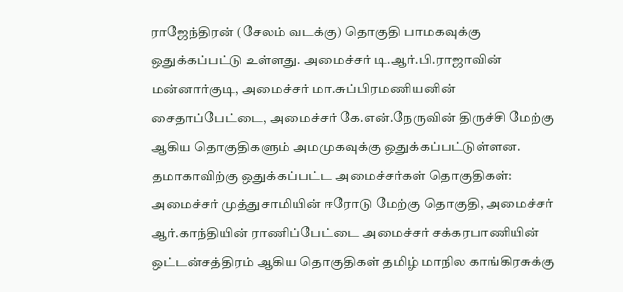ராஜேந்திரன் (சேலம் வடக்கு) தொகுதி பாமகவுக்கு ஒதுக்கப்பட்டு உள்ளது. அமைச்சர் டி.ஆர்.பி.ராஜாவின் மன்னார்குடி, அமைச்சர் மா.சுப்பிரமணியனின் சைதாப்பேட்டை, அமைச்சர் கே.என்.நேருவின் திருச்சி மேற்கு ஆகிய தொகுதிகளும் அமமுகவுக்கு ஒதுக்கப்பட்டுள்ளன.
தமாகாவிற்கு ஒதுக்கப்பட்ட அமைச்சர்கள் தொகுதிகள்:
அமைச்சர் முத்துசாமியின் ஈரோடு மேற்கு தொகுதி, அமைச்சர் ஆர்.காந்தியின் ராணிப்பேட்டை அமைச்சர் சக்கரபாணியின் ஒட்டன்சத்திரம் ஆகிய தொகுதிகள் தமிழ் மாநில காங்கிரசுக்கு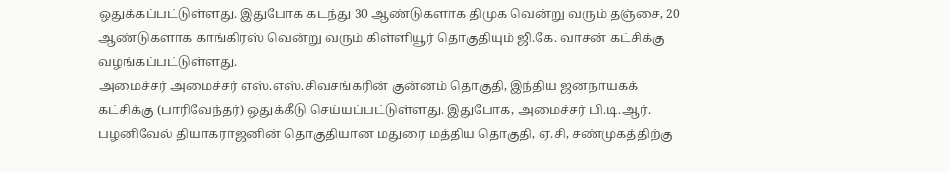ஒதுக்கப்பட்டுள்ளது. இதுபோக கடந்து 30 ஆண்டுகளாக திமுக வென்று வரும் தஞ்சை, 20 ஆண்டுகளாக காங்கிரஸ் வென்று வரும் கிள்ளியூர் தொகுதியும் ஜி.கே. வாசன் கட்சிக்கு வழங்கப்பட்டுள்ளது.
அமைச்சர் அமைச்சர் எஸ்.எஸ்.சிவசங்கரின் குன்னம் தொகுதி, இந்திய ஜனநாயகக் கட்சிக்கு (பாரிவேந்தர்) ஒதுக்கீடு செய்யப்பட்டுள்ளது. இதுபோக, அமைச்சர் பி.டி.ஆர். பழனிவேல் தியாகராஜனின் தொகுதியான மதுரை மத்திய தொகுதி, ஏ.சி, சண்முகத்திற்கு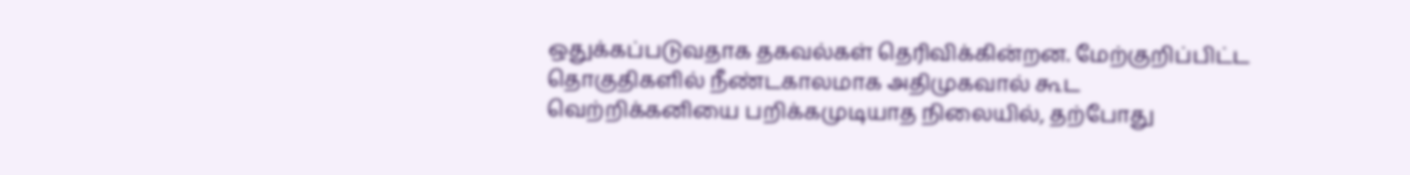ஒதுக்கப்படுவதாக தகவல்கள் தெரிவிக்கின்றன. மேற்குறிப்பிட்ட தொகுதிகளில் நீண்டகாலமாக அதிமுகவால் கூட வெற்றிக்கனியை பறிக்கமுடியாத நிலையில், தற்போது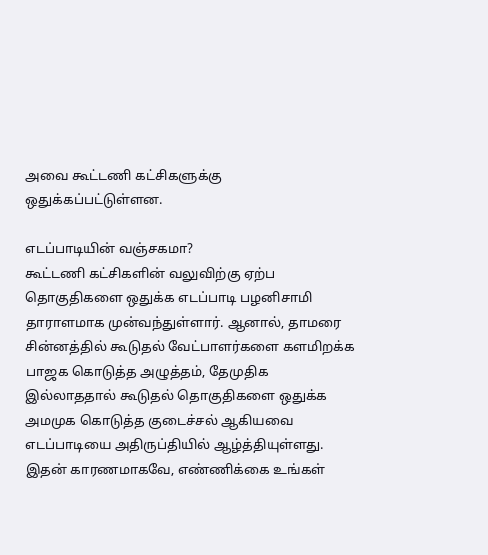அவை கூட்டணி கட்சிகளுக்கு ஒதுக்கப்பட்டுள்ளன.

எடப்பாடியின் வஞ்சகமா?
கூட்டணி கட்சிகளின் வலுவிற்கு ஏற்ப தொகுதிகளை ஒதுக்க எடப்பாடி பழனிசாமி தாராளமாக முன்வந்துள்ளார். ஆனால், தாமரை சின்னத்தில் கூடுதல் வேட்பாளர்களை களமிறக்க பாஜக கொடுத்த அழுத்தம், தேமுதிக இல்லாததால் கூடுதல் தொகுதிகளை ஒதுக்க அமமுக கொடுத்த குடைச்சல் ஆகியவை எடப்பாடியை அதிருப்தியில் ஆழ்த்தியுள்ளது. இதன் காரணமாகவே, எண்ணிக்கை உங்கள்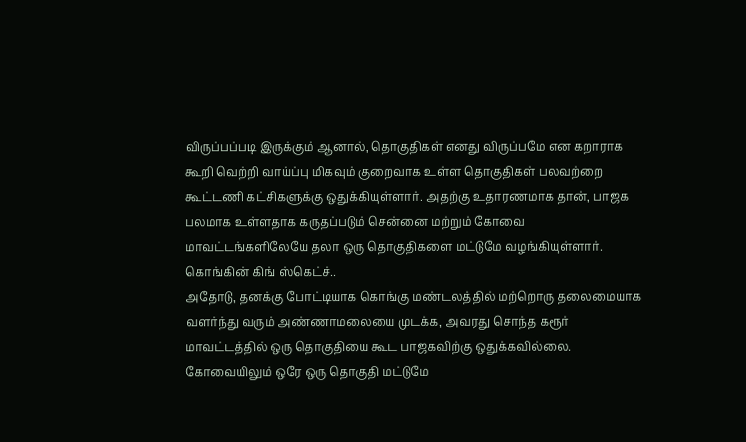விருப்பப்படி இருக்கும் ஆனால், தொகுதிகள் எனது விருப்பமே என கறாராக கூறி வெற்றி வாய்ப்பு மிகவும் குறைவாக உள்ள தொகுதிகள் பலவற்றை கூட்டணி கட்சிகளுக்கு ஒதுக்கியுள்ளார். அதற்கு உதாரணமாக தான், பாஜக பலமாக உள்ளதாக கருதப்படும் சென்னை மற்றும் கோவை மாவட்டங்களிலேயே தலா ஒரு தொகுதிகளை மட்டுமே வழங்கியுள்ளார்.
கொங்கின் கிங் ஸ்கெட்ச்..
அதோடு, தனக்கு போட்டியாக கொங்கு மண்டலத்தில் மற்றொரு தலைமையாக வளர்ந்து வரும் அண்ணாமலையை முடக்க, அவரது சொந்த கரூர் மாவட்டத்தில் ஒரு தொகுதியை கூட பாஜகவிற்கு ஒதுக்கவில்லை. கோவையிலும் ஒரே ஒரு தொகுதி மட்டுமே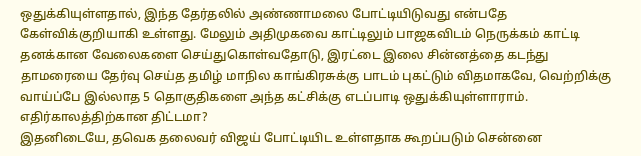ஒதுக்கியுள்ளதால், இந்த தேர்தலில் அண்ணாமலை போட்டியிடுவது என்பதே கேள்விக்குறியாகி உள்ளது. மேலும் அதிமுகவை காட்டிலும் பாஜகவிடம் நெருக்கம் காட்டி தனக்கான வேலைகளை செய்துகொள்வதோடு, இரட்டை இலை சின்னத்தை கடந்து தாமரையை தேர்வு செய்த தமிழ் மாநில காங்கிரசுக்கு பாடம் புகட்டும் விதமாகவே, வெற்றிக்கு வாய்ப்பே இல்லாத 5 தொகுதிகளை அந்த கட்சிக்கு எடப்பாடி ஒதுக்கியுள்ளாராம்.
எதிர்காலத்திற்கான திட்டமா?
இதனிடையே, தவெக தலைவர் விஜய் போட்டியிட உள்ளதாக கூறப்படும் சென்னை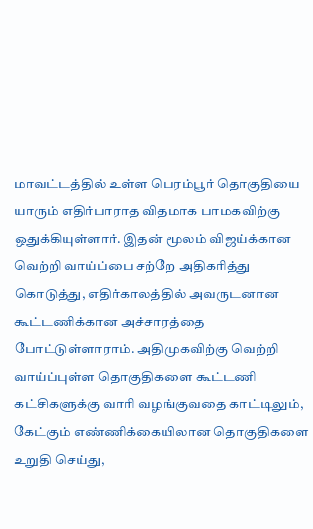மாவட்டத்தில் உள்ள பெரம்பூர் தொகுதியை யாரும் எதிர்பாராத விதமாக பாமகவிற்கு ஒதுக்கியுள்ளார். இதன் மூலம் விஜய்க்கான வெற்றி வாய்ப்பை சற்றே அதிகரித்து கொடுத்து, எதிர்காலத்தில் அவருடனான கூட்டணிக்கான அச்சாரத்தை போட்டுள்ளாராம். அதிமுகவிற்கு வெற்றி வாய்ப்புள்ள தொகுதிகளை கூட்டணி கட்சிகளுக்கு வாரி வழங்குவதை காட்டிலும், கேட்கும் எண்ணிக்கையிலான தொகுதிகளை உறுதி செய்து,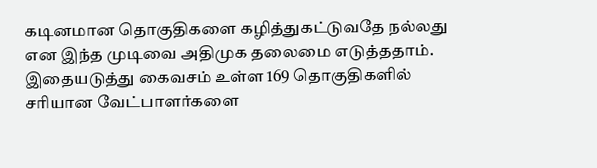கடினமான தொகுதிகளை கழித்துகட்டுவதே நல்லது என இந்த முடிவை அதிமுக தலைமை எடுத்ததாம். இதையடுத்து கைவசம் உள்ள 169 தொகுதிகளில் சரியான வேட்பாளர்களை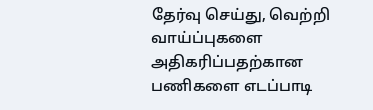தேர்வு செய்து, வெற்றி வாய்ப்புகளை அதிகரிப்பதற்கான பணிகளை எடப்பாடி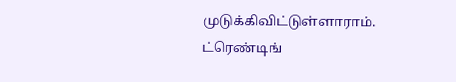முடுக்கிவிட்டுள்ளாராம்.
ட்ரெண்டிங்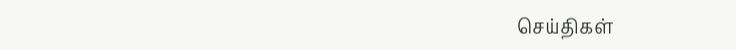செய்திகள்